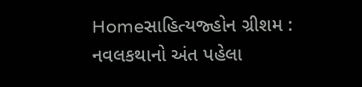Homeસાહિત્યજ્હોન ગ્રીશમ : નવલકથાનો અંત પહેલા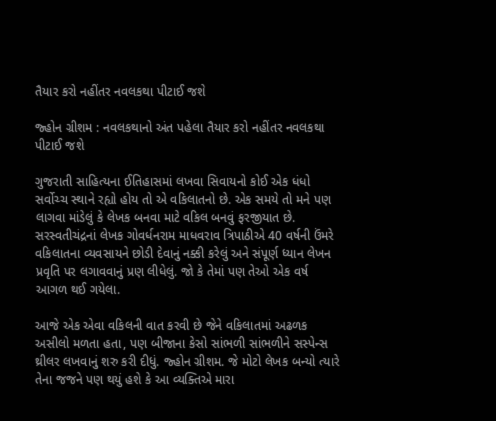તૈયાર કરો નહીંતર નવલકથા પીટાઈ જશે

જ્હોન ગ્રીશમ : નવલકથાનો અંત પહેલા તૈયાર કરો નહીંતર નવલકથા પીટાઈ જશે

ગુજરાતી સાહિત્યના ઈતિહાસમાં લખવા સિવાયનો કોઈ એક ધંધો સર્વોચ્ચ સ્થાને રહ્યો હોય તો એ વકિલાતનો છે. એક સમયે તો મને પણ લાગવા માંડેલું કે લેખક બનવા માટે વકિલ બનવું ફરજીયાત છે. સરસ્વતીચંદ્રનાં લેખક ગોવર્ધનરામ માધવરાવ ત્રિપાઠીએ 40 વર્ષની ઉંમરે વકિલાતના વ્યવસાયને છોડી દેવાનું નક્કી કરેલું અને સંપૂર્ણ ધ્યાન લેખન પ્રવૃતિ પર લગાવવાનું પ્રણ લીધેલું. જો કે તેમાં પણ તેઓ એક વર્ષ આગળ થઈ ગયેલા.

આજે એક એવા વકિલની વાત કરવી છે જેને વકિલાતમાં અઢળક અસીલો મળતા હતા, પણ બીજાના કેસો સાંભળી સાંભળીને સસ્પેન્સ થ્રીલર લખવાનું શરુ કરી દીધું. જ્હોન ગ્રીશમ. જે મોટો લેખક બન્યો ત્યારે તેના જજને પણ થયું હશે કે આ વ્યક્તિએ મારા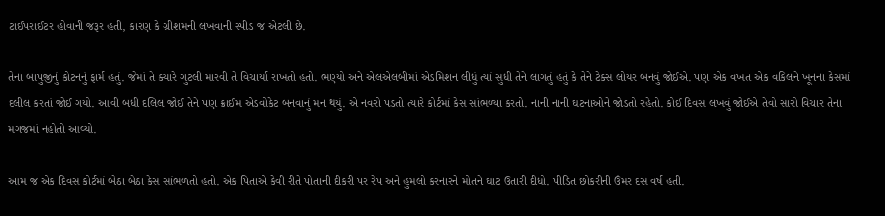ટાઈપરાઈટર હોવાની જરૂર હતી, કારણ કે ગ્રીશમની લખવાની સ્પીડ જ એટલી છે.

તેના બાપુજીનું કોટનનું ફાર્મ હતું. જેમાં તે ક્યારે ગુટલી મારવી તે વિચાર્યા રાખતો હતો. ભણ્યો અને એલએલબીમાં એડમિશન લીધું ત્યાં સુધી તેને લાગતું હતું કે તેને ટેક્સ લોયર બનવું જોઈએ. પણ એક વખત એક વકિલને ખૂનના કેસમાં દલીલ કરતાં જોઈ ગયો. આવી બધી દલિલ જોઈ તેને પણ ક્રાઈમ એડવોકેટ બનવાનું મન થયું. એ નવરો પડતો ત્યારે કોર્ટમાં કેસ સાંભળ્યા કરતો. નાની નાની ઘટનાઓને જોડતો રહેતો. કોઈ દિવસ લખવું જોઈએ તેવો સારો વિચાર તેના મગજમાં નહોતો આવ્યો.

આમ જ એક દિવસ કોર્ટમાં બેઠા બેઠા કેસ સાંભળતો હતો. એક પિતાએ કેવી રીતે પોતાની દીકરી પર રેપ અને હુમલો કરનારને મોતને ઘાટ ઉતારી દીધો. પીડિત છોકરીની ઉંમર દસ વર્ષ હતી.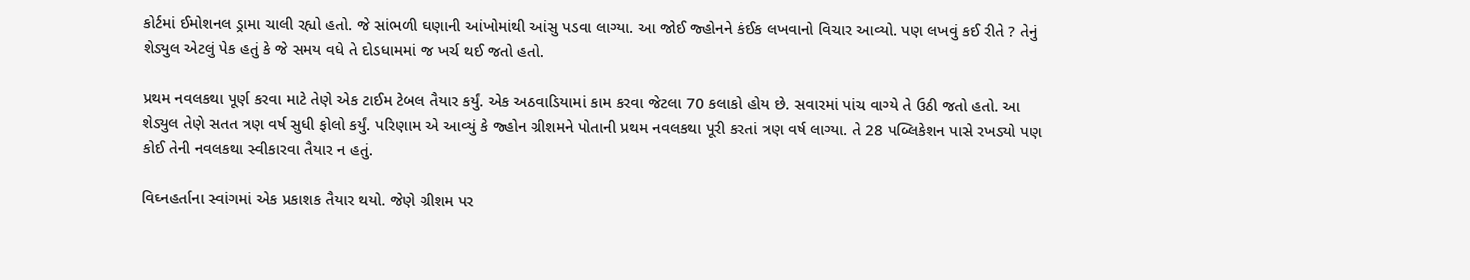કોર્ટમાં ઈમોશનલ ડ્રામા ચાલી રહ્યો હતો. જે સાંભળી ઘણાની આંખોમાંથી આંસુ પડવા લાગ્યા. આ જોઈ જ્હોનને કંઈક લખવાનો વિચાર આવ્યો. પણ લખવું કઈ રીતે ? તેનું શેડ્યુલ એટલું પેક હતું કે જે સમય વધે તે દોડધામમાં જ ખર્ચ થઈ જતો હતો.

પ્રથમ નવલકથા પૂર્ણ કરવા માટે તેણે એક ટાઈમ ટેબલ તૈયાર કર્યું. એક અઠવાડિયામાં કામ કરવા જેટલા 70 કલાકો હોય છે. સવારમાં પાંચ વાગ્યે તે ઉઠી જતો હતો. આ શેડ્યુલ તેણે સતત ત્રણ વર્ષ સુધી ફોલો કર્યું. પરિણામ એ આવ્યું કે જ્હોન ગ્રીશમને પોતાની પ્રથમ નવલકથા પૂરી કરતાં ત્રણ વર્ષ લાગ્યા. તે 28 પબ્લિકેશન પાસે રખડ્યો પણ કોઈ તેની નવલકથા સ્વીકારવા તૈયાર ન હતું.

વિઘ્નહર્તાના સ્વાંગમાં એક પ્રકાશક તૈયાર થયો. જેણે ગ્રીશમ પર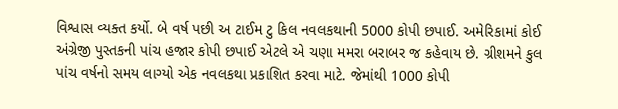વિશ્વાસ વ્યક્ત કર્યો. બે વર્ષ પછી અ ટાઈમ ટુ કિલ નવલકથાની 5000 કોપી છપાઈ. અમેરિકામાં કોઈ અંગ્રેજી પુસ્તકની પાંચ હજાર કોપી છપાઈ એટલે એ ચણા મમરા બરાબર જ કહેવાય છે. ગ્રીશમને કુલ પાંચ વર્ષનો સમય લાગ્યો એક નવલકથા પ્રકાશિત કરવા માટે. જેમાંથી 1000 કોપી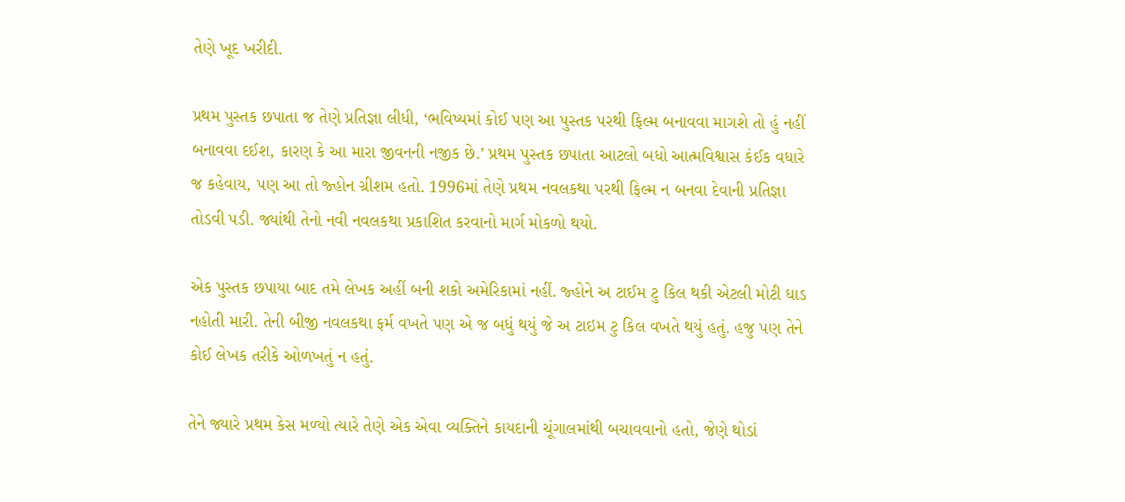તેણે ખૂદ ખરીદી.

પ્રથમ પુસ્તક છપાતા જ તેણે પ્રતિજ્ઞા લીધી, ‘ભવિષ્યમાં કોઈ પણ આ પુસ્તક પરથી ફિલ્મ બનાવવા માગશે તો હું નહીં બનાવવા દઈશ, કારણ કે આ મારા જીવનની નજીક છે.’ પ્રથમ પુસ્તક છપાતા આટલો બધો આત્મવિશ્વાસ કંઈક વધારે જ કહેવાય, પણ આ તો જ્હોન ગ્રીશમ હતો. 1996માં તેણે પ્રથમ નવલકથા પરથી ફિલ્મ ન બનવા દેવાની પ્રતિજ્ઞા તોડવી પડી. જ્યાંથી તેનો નવી નવલકથા પ્રકાશિત કરવાનો માર્ગ મોકળો થયો.

એક પુસ્તક છપાયા બાદ તમે લેખક અહીં બની શકો અમેરિકામાં નહીં. જ્હોને અ ટાઈમ ટુ કિલ થકી એટલી મોટી ધાડ નહોતી મારી. તેની બીજી નવલકથા ફર્મ વખતે પણ એ જ બધું થયું જે અ ટાઇમ ટુ કિલ વખતે થયું હતું. હજુ પણ તેને કોઈ લેખક તરીકે ઓળખતું ન હતું.

તેને જ્યારે પ્રથમ કેસ મળ્યો ત્યારે તેણે એક એવા વ્યક્તિને કાયદાની ચૂંગાલમાંથી બચાવવાનો હતો, જેણે થોડાં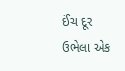ઈંચ દૂર ઉભેલા એક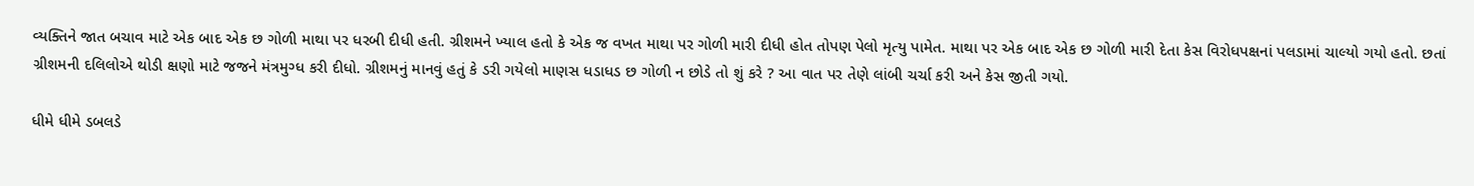વ્યક્તિને જાત બચાવ માટે એક બાદ એક છ ગોળી માથા પર ધરબી દીધી હતી. ગ્રીશમને ખ્યાલ હતો કે એક જ વખત માથા પર ગોળી મારી દીધી હોત તોપણ પેલો મૃત્યુ પામેત. માથા પર એક બાદ એક છ ગોળી મારી દેતા કેસ વિરોધપક્ષનાં પલડામાં ચાલ્યો ગયો હતો. છતાં ગ્રીશમની દલિલોએ થોડી ક્ષણો માટે જજને મંત્રમુગ્ધ કરી દીધો. ગ્રીશમનું માનવું હતું કે ડરી ગયેલો માણસ ધડાધડ છ ગોળી ન છોડે તો શું કરે ? આ વાત પર તેણે લાંબી ચર્ચા કરી અને કેસ જીતી ગયો.

ધીમે ધીમે ડબલડે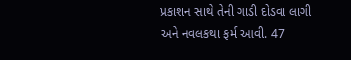પ્રકાશન સાથે તેની ગાડી દોડવા લાગી અને નવલકથા ફર્મ આવી. 47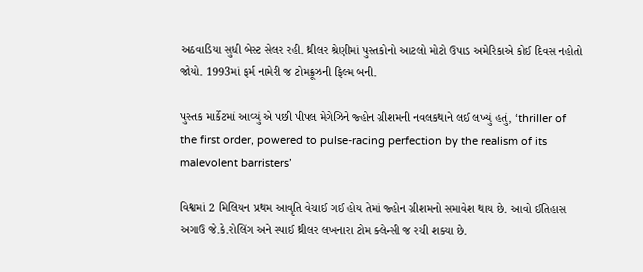અઠવાડિયા સુધી બેસ્ટ સેલર રહી. થ્રીલર શ્રેણીમાં પુસ્તકોનો આટલો મોટો ઉપાડ અમેરિકાએ કોઈ દિવસ નહોતો જોયો. 1993માં ફર્મ નામેરી જ ટોમક્રૂઝની ફિલ્મ બની.

પુસ્તક માર્કેટમાં આવ્યું એ પછી પીપલ મેગેઝિને જ્હોન ગ્રીશમની નવલકથાને લઈ લખ્યું હતું, ‘thriller of the first order, powered to pulse-racing perfection by the realism of its malevolent barristers’

વિશ્વમાં 2 મિલિયન પ્રથમ આવૃતિ વેચાઈ ગઈ હોય તેમાં જ્હોન ગ્રીશમનો સમાવેશ થાય છે. આવો ઈતિહાસ અગાઉ જે.કે.રોલિંગ અને સ્પાઈ થ્રીલર લખનારા ટોમ ક્લેન્સી જ રચી શક્યા છે.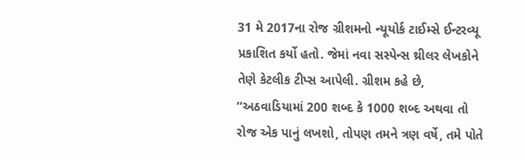31 મે 2017ના રોજ ગ્રીશમનો ન્યૂયોર્ક ટાઈમ્સે ઈન્ટરવ્યૂ પ્રકાશિત કર્યો હતો. જેમાં નવા સસ્પેન્સ થ્રીલર લેખકોને તેણે કેટલીક ટીપ્સ આપેલી. ગ્રીશમ કહે છે, ‘‘અઠવાડિયામાં 200 શબ્દ કે 1000 શબ્દ અથવા તો રોજ એક પાનું લખશો, તોપણ તમને ત્રણ વર્ષે, તમે પોતે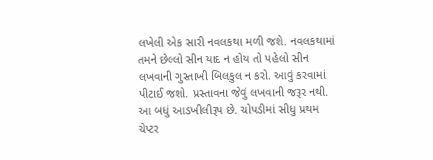લખેલી એક સારી નવલકથા મળી જશે. નવલકથામાં તમને છેલ્લો સીન યાદ ન હોય તો પહેલો સીન લખવાની ગુસ્તાખી બિલકુલ ન કરો. આવું કરવામાં પીટાઈ જશો. પ્રસ્તાવના જેવું લખવાની જરૂર નથી. આ બધું આડખીલીરૂપ છે. ચોપડીમાં સીધુ પ્રથમ ચેપ્ટર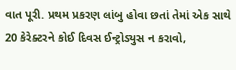વાત પૂરી. પ્રથમ પ્રકરણ લાંબુ હોવા છતાં તેમાં એક સાથે 20 કેરેક્ટરને કોઈ દિવસ ઈન્ટ્રોડ્યુસ ન કરાવો,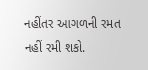નહીંતર આગળની રમત નહીં રમી શકો.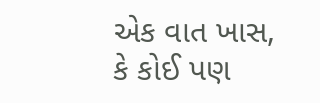એક વાત ખાસ, કે કોઈ પણ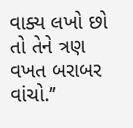વાક્ય લખો છો તો તેને ત્રણ વખત બરાબર વાંચો.’’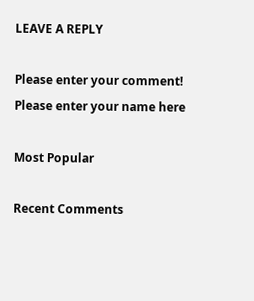LEAVE A REPLY

Please enter your comment!
Please enter your name here

Most Popular

Recent Comments